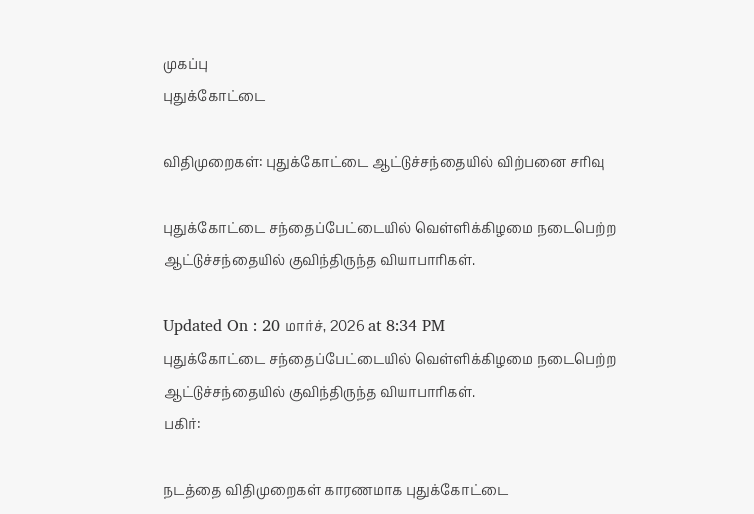முகப்பு
புதுக்கோட்டை

விதிமுறைகள்: புதுக்கோட்டை ஆட்டுச்சந்தையில் விற்பனை சரிவு

புதுக்கோட்டை சந்தைப்பேட்டையில் வெள்ளிக்கிழமை நடைபெற்ற ஆட்டுச்சந்தையில் குவிந்திருந்த வியாபாரிகள்.

Updated On : 20 மார்ச், 2026 at 8:34 PM
புதுக்கோட்டை சந்தைப்பேட்டையில் வெள்ளிக்கிழமை நடைபெற்ற ஆட்டுச்சந்தையில் குவிந்திருந்த வியாபாரிகள்.
பகிர்:

நடத்தை விதிமுறைகள் காரணமாக புதுக்கோட்டை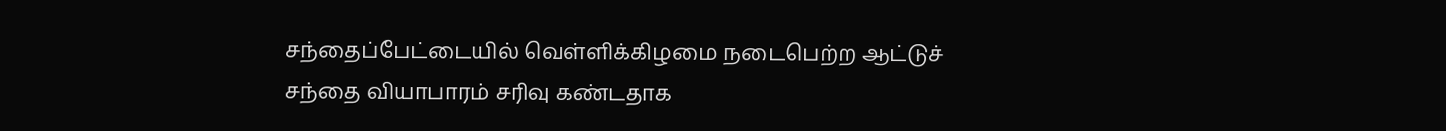சந்தைப்பேட்டையில் வெள்ளிக்கிழமை நடைபெற்ற ஆட்டுச் சந்தை வியாபாரம் சரிவு கண்டதாக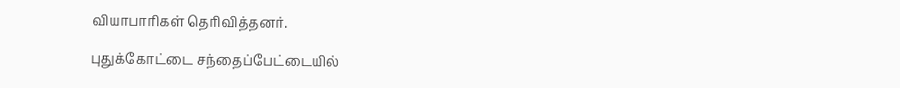வியாபாரிகள் தெரிவித்தனர்.

புதுக்கோட்டை சந்தைப்பேட்டையில்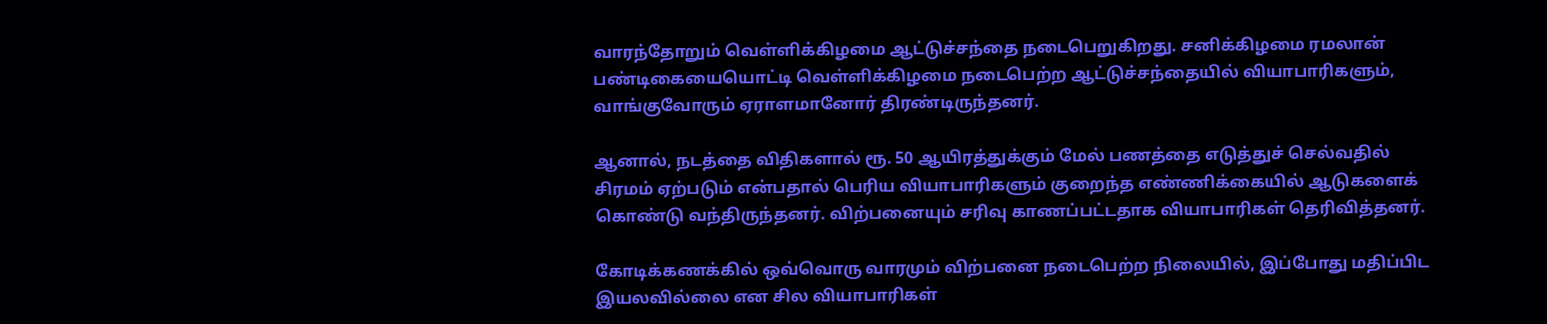வாரந்தோறும் வெள்ளிக்கிழமை ஆட்டுச்சந்தை நடைபெறுகிறது. சனிக்கிழமை ரமலான் பண்டிகையையொட்டி வெள்ளிக்கிழமை நடைபெற்ற ஆட்டுச்சந்தையில் வியாபாரிகளும், வாங்குவோரும் ஏராளமானோர் திரண்டிருந்தனர்.

ஆனால், நடத்தை விதிகளால் ரூ. 50 ஆயிரத்துக்கும் மேல் பணத்தை எடுத்துச் செல்வதில் சிரமம் ஏற்படும் என்பதால் பெரிய வியாபாரிகளும் குறைந்த எண்ணிக்கையில் ஆடுகளைக் கொண்டு வந்திருந்தனர். விற்பனையும் சரிவு காணப்பட்டதாக வியாபாரிகள் தெரிவித்தனர்.

கோடிக்கணக்கில் ஒவ்வொரு வாரமும் விற்பனை நடைபெற்ற நிலையில், இப்போது மதிப்பிட இயலவில்லை என சில வியாபாரிகள்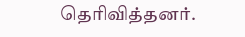தெரிவித்தனர்.